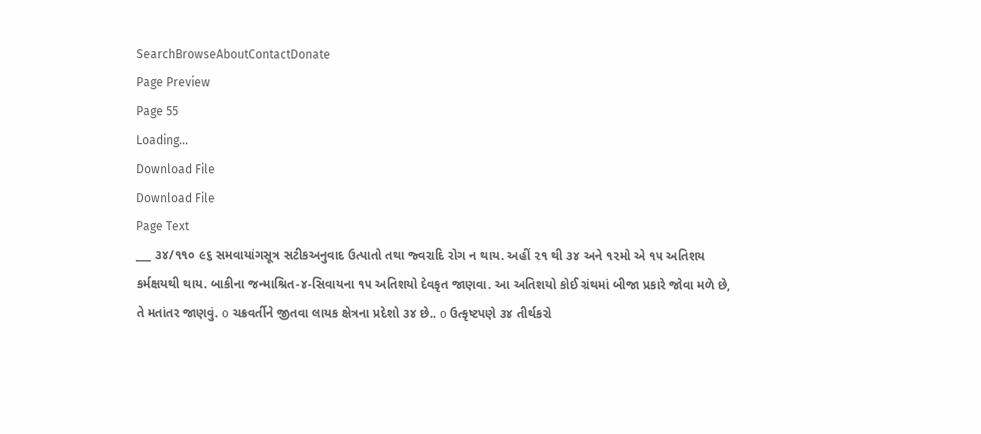SearchBrowseAboutContactDonate
Page Preview
Page 55
Loading...
Download File
Download File
Page Text
___ ૩૪/૧૧૦ ૯૬ સમવાયાંગસૂત્ર સટીકઅનુવાદ ઉત્પાતો તથા જ્વરાદિ રોગ ન થાય. અહીં ૨૧ થી ૩૪ અને ૧૨મો એ ૧૫ અતિશય કર્મક્ષયથી થાય. બાકીના જન્માશ્રિત-૪-સિવાયના ૧૫ અતિશયો દેવકૃત જાણવા. આ અતિશયો કોઈ ગ્રંથમાં બીજા પ્રકારે જોવા મળે છે, તે મતાંતર જાણવું. o ચક્રવર્તીને જીતવા લાયક ક્ષેત્રના પ્રદેશો ૩૪ છે.. o ઉત્કૃષ્ટપણે ૩૪ તીર્થકરો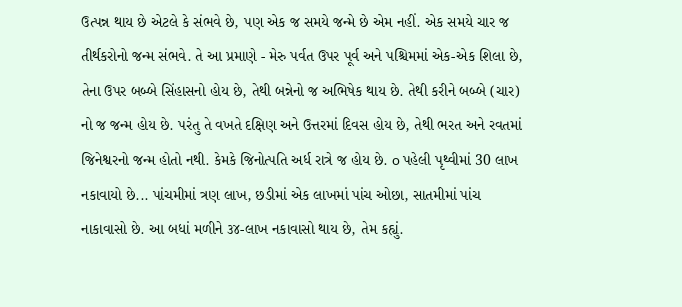ઉત્પન્ન થાય છે એટલે કે સંભવે છે, પણ એક જ સમયે જન્મે છે એમ નહીં. એક સમયે ચાર જ તીર્થકરોનો જન્મ સંભવે. તે આ પ્રમાણે - મેરુ પર્વત ઉપર પૂર્વ અને પશ્ચિમમાં એક-એક શિલા છે, તેના ઉપર બબ્બે સિંહાસનો હોય છે, તેથી બન્નેનો જ અભિષેક થાય છે. તેથી કરીને બબ્બે (ચાર) નો જ જન્મ હોય છે. પરંતુ તે વખતે દક્ષિણ અને ઉત્તરમાં દિવસ હોય છે, તેથી ભરત અને રવતમાં જિનેશ્વરનો જન્મ હોતો નથી. કેમકે જિનોત્પતિ અર્ધ રાત્રે જ હોય છે. o પહેલી પૃથ્વીમાં 30 લાખ નકાવાયો છે... પાંચમીમાં ત્રણ લાખ, છડીમાં એક લાખમાં પાંચ ઓછા, સાતમીમાં પાંચ નાકાવાસો છે. આ બધાં મળીને ૩૪-લાખ નકાવાસો થાય છે, તેમ કહ્યું.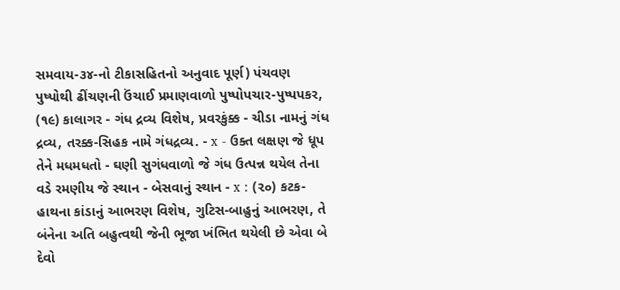સમવાય-૩૪-નો ટીકાસહિતનો અનુવાદ પૂર્ણ) પંચવણ પુષ્પોથી ઢીંચણની ઉંચાઈ પ્રમાણવાળો પુષ્પોપચાર-પુષ્પપકર, (૧૯) કાલાગર - ગંધ દ્રવ્ય વિશેષ, પ્રવરકુંક્ક - ચીડા નામનું ગંધ દ્રવ્ય, તરક્ક-સિહક નામે ગંધદ્રવ્ય. - x - ઉક્ત લક્ષણ જે ધૂપ તેને મધમધતો - ઘણી સુગંધવાળો જે ગંધ ઉત્પન્ન થયેલ તેના વડે રમણીય જે સ્થાન - બેસવાનું સ્થાન - x : (૨૦) કટક-હાથના કાંડાનું આભરણ વિશેષ, ગુટિસ-બાહુનું આભરણ, તે બંનેના અતિ બહુત્વથી જેની ભૂજા ખંભિત થયેલી છે એવા બે દેવો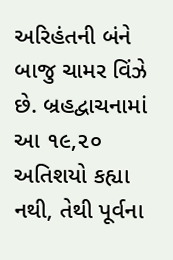અરિહંતની બંને બાજુ ચામર વિંઝે છે. બ્રહદ્વાચનામાં આ ૧૯,૨૦ અતિશયો કહ્યા નથી, તેથી પૂર્વના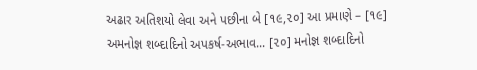અઢાર અતિશયો લેવા અને પછીના બે [૧૯,૨૦] આ પ્રમાણે – [૧૯] અમનોજ્ઞ શબ્દાદિનો અપકર્ષ-અભાવ... [૨૦] મનોજ્ઞ શબ્દાદિનો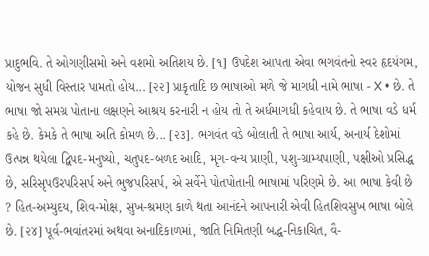પ્રાદુભવિ. તે ઓગણીસમો અને વશમો અતિશય છે. [૧] ઉપદેશ આપતા એવા ભગવંતનો સ્વર હૃદયંગમ, યોજન સુધી વિસ્તાર પામતો હોય... [૨૨] પ્રાકૃતાદિ છ ભાષાઓ મળે જે માગધી નામે ભાષા - X • છે. તે ભાષા જો સમગ્ર પોતાના લક્ષણને આશ્રય કરનારી ન હોય તો તે અર્ધમાગધી કહેવાય છે. તે ભાષા વડે ધર્મ કહે છે. કેમકે તે ભાષા અતિ કોમળ છે... [૨૩]. ભગવંત વડે બોલાતી તે ભાષા આર્ય, અનાર્ય દેશોમાં ઉત્પન્ન થયેલા દ્વિપદ-મનુષ્યો, ચતુપદ-બળદ આદિ, મૃગ-વન્ય પ્રાણી, પશુ-ગ્રામ્યપાણી, પક્ષીઓ પ્રસિદ્ધ છે, સરિસૃપઉરપરિસર્પ અને ભુજપરિસર્પ, એ સર્વેને પોતપોતાની ભાષામાં પરિણમે છે. આ ભાષા કેવી છે ? હિત-અમ્યુદય, શિવ-મોક્ષ, સુખ-શ્રમણ કાળે થતા આનંદને આપનારી એવી હિતશિવસુખ ભાષા બોલે છે. [૨૪] પૂર્વ-ભવાંતરમાં અથવા અનાદિકાળમાં, જાતિ નિમિતણી બદ્ધ-નિકાચિત, વૈ-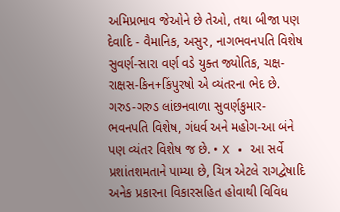અમિપ્રભાવ જેઓને છે તેઓ, તથા બીજા પણ દેવાદિ - વૈમાનિક, અસુર, નાગભવનપતિ વિશેષ સુવર્ણ-સારા વર્ણ વડે યુક્ત જ્યોતિક, ચક્ષ-રાક્ષસ-કિન+કિંપુરષો એ વ્યંતરના ભેદ છે. ગરુડ-ગરુડ લાંછનવાળા સુવર્ણકુમાર-ભવનપતિ વિશેષ, ગંધર્વ અને મહોગ-આ બંને પણ વ્યંતર વિશેષ જ છે. • X • આ સર્વે પ્રશાંતશમતાને પામ્યા છે, ચિત્ર એટલે રાગદ્વેષાદિ અનેક પ્રકારના વિકારસહિત હોવાથી વિવિધ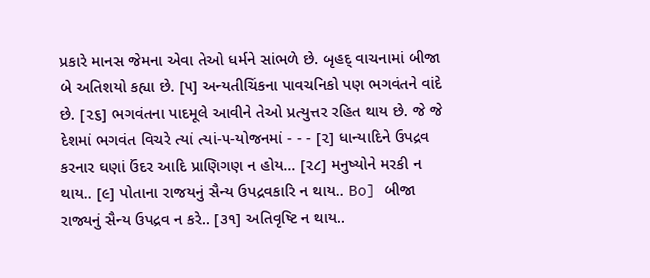પ્રકારે માનસ જેમના એવા તેઓ ધર્મને સાંભળે છે. બૃહદ્ વાચનામાં બીજા બે અતિશયો કહ્યા છે. [૫] અન્યતીચિંકના પાવચનિકો પણ ભગવંતને વાંદે છે. [૨૬] ભગવંતના પાદમૂલે આવીને તેઓ પ્રત્યુત્તર રહિત થાય છે. જે જે દેશમાં ભગવંત વિચરે ત્યાં ત્યાં-૫-યોજનમાં - - - [૨] ધાન્યાદિને ઉપદ્રવ કરનાર ઘણાં ઉંદર આદિ પ્રાણિગણ ન હોય... [૨૮] મનુષ્યોને મરકી ન થાય.. [૯] પોતાના રાજયનું સૈન્ય ઉપદ્રવકારિ ન થાય.. Bo] બીજા રાજ્યનું સૈન્ય ઉપદ્રવ ન કરે.. [૩૧] અતિવૃષ્ટિ ન થાય..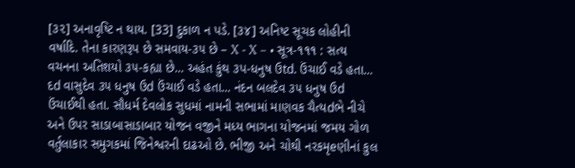[૩૨] અનાવૃષ્ટિ ન થાય. [33] દુકાળ ન પડે. [૩૪] અનિષ્ટ સૂચક લોહીની વર્ષાદિ. તેના કારણરૂપ છે સમવાય-૩૫ છે – X - X – • સૂત્ર-૧૧૧ : સત્ય વચનના અતિશયો ૩૫-કહ્યા છે... અહંત કુંથ ૩પ-ધનુષ ઉtd. ઉંચાઈ વડે હતા... દd વાસુદેવ ૩૫ ધનુષ ઉd ઉંચાઈ વડે હતા... નંદન બલદેવ ૩૫ ધનુષ ઉd ઉંચાઈથી હતા. સૌધર્મ દેવલોક સુધમાં નામની સભામાં માણવક ચૈત્યdભે નીચે અને ઉપર સાડાબાસાડાબાર યોજન વજીને મધ્ય ભાગના યોજનમાં જમય ગોળ વર્તુલાકાર સમુગકમાં જિનેશ્વરની દાઢઓ છે. ભીજી અને ચોથી નરકમૃeણીનાં કુલ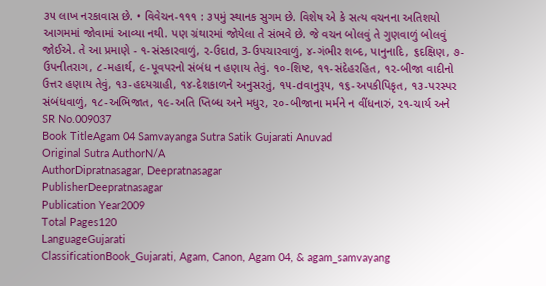૩૫ લાખ નરકાવાસ છે. • વિવેચન-૧૧૧ : ૩૫મું સ્થાનક સુગમ છે. વિશેષ એ કે સત્ય વચનના અતિશયો આગમમાં જોવામાં આવ્યા નથી. પણ ગ્રંથારમાં જોયેલા તે સંભવે છે. જે વચન બોલવું તે ગુણવાળું બોલવું જોઈએ. તે આ પ્રમાણે - ૧-સંસ્કારવાળું, ૨-ઉદાd, 3-ઉપચારવાળું, ૪-ગંભીર શબ્દ, પાનુનાદિ, ૬દક્ષિણ, ૭-ઉપનીતરાગ, ૮-મહાર્થ, ૯-પૂવપરનો સંબંધ ન હણાય તેવું. ૧૦-શિષ્ટ, ૧૧-સંદેહરહિત, ૧૨-બીજા વાદીનો ઉત્તર હણાય તેવું, ૧૩-હદયગ્રાહી, ૧૪-દેશકાળને અનુસરતું, ૧૫-dવાનુરૂ૫, ૧૬-અપકીપિકૃત, ૧૩-પરસ્પર સંબંધવાળું, ૧૮-અભિજાત, ૧૯-અતિ પ્તિબ્ધ અને મધુર, ૨૦-બીજાના મર્મને ન વીંધનારું, ૨૧-ચાર્ય અને
SR No.009037
Book TitleAgam 04 Samvayanga Sutra Satik Gujarati Anuvad
Original Sutra AuthorN/A
AuthorDipratnasagar, Deepratnasagar
PublisherDeepratnasagar
Publication Year2009
Total Pages120
LanguageGujarati
ClassificationBook_Gujarati, Agam, Canon, Agam 04, & agam_samvayang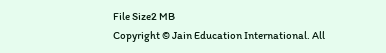File Size2 MB
Copyright © Jain Education International. All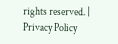rights reserved. | Privacy Policy